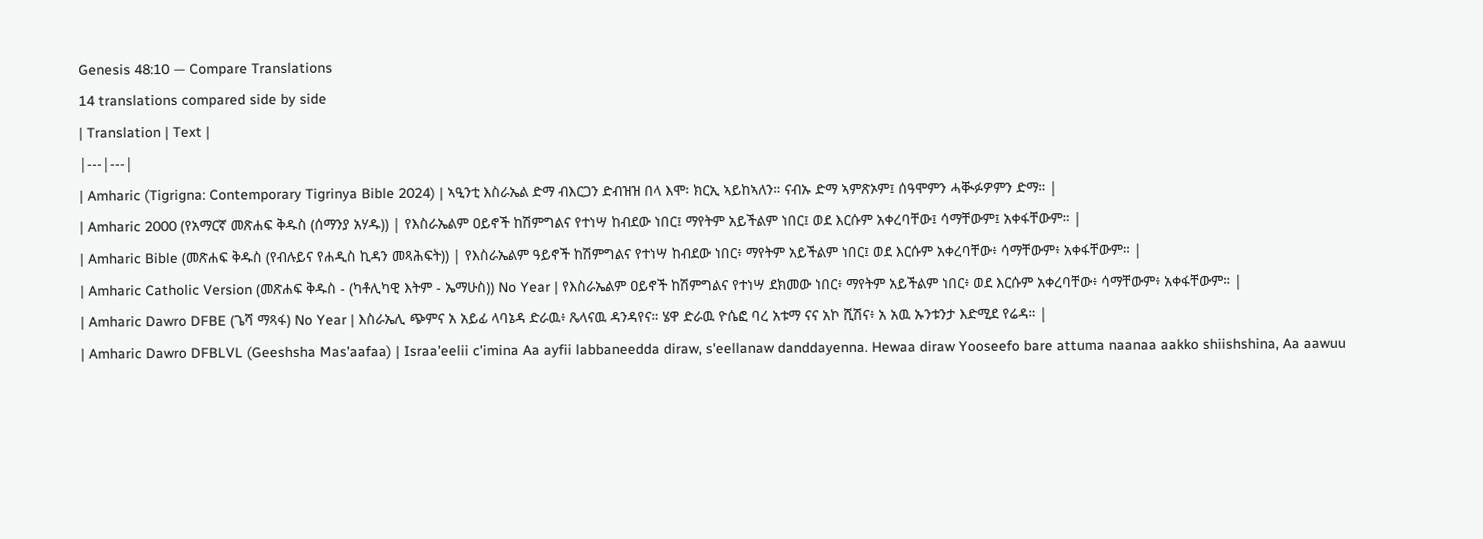Genesis 48:10 — Compare Translations
14 translations compared side by side
| Translation | Text |
|---|---|
| Amharic (Tigrigna: Contemporary Tigrinya Bible 2024) | ኣዒንቲ እስራኤል ድማ ብእርጋን ድብዝዝ በላ እሞ፡ ክርኢ ኣይከኣለን። ናብኡ ድማ ኣምጽኦም፤ ሰዓሞምን ሓቚፉዎምን ድማ። |
| Amharic 2000 (የአማርኛ መጽሐፍ ቅዱስ (ሰማንያ አሃዱ)) | የእስራኤልም ዐይኖች ከሽምግልና የተነሣ ከብደው ነበር፤ ማየትም አይችልም ነበር፤ ወደ እርሱም አቀረባቸው፤ ሳማቸውም፤ አቀፋቸውም። |
| Amharic Bible (መጽሐፍ ቅዱስ (የብሉይና የሐዲስ ኪዳን መጻሕፍት)) | የእስራኤልም ዓይኖች ከሽምግልና የተነሣ ከብደው ነበር፥ ማየትም አይችልም ነበር፤ ወደ እርሱም አቀረባቸው፥ ሳማቸውም፥ አቀፋቸውም። |
| Amharic Catholic Version (መጽሐፍ ቅዱስ - (ካቶሊካዊ እትም - ኤማሁስ)) No Year | የእስራኤልም ዐይኖች ከሽምግልና የተነሣ ደክመው ነበር፥ ማየትም አይችልም ነበር፥ ወደ እርሱም አቀረባቸው፥ ሳማቸውም፥ አቀፋቸውም። |
| Amharic Dawro DFBE (ጌሻ ማጻፋ) No Year | እስራኤሊ ጭምና አ አይፊ ላባኔዳ ድራዉ፥ ጼላናዉ ዳንዳየና። ሄዋ ድራዉ ዮሴፎ ባረ አቱማ ናና አኮ ሺሽና፥ አ አዉ ኡንቱንታ እድሚደ የሬዳ። |
| Amharic Dawro DFBLVL (Geeshsha Mas'aafaa) | Israa'eelii c'imina Aa ayfii labbaneedda diraw, s'eellanaw danddayenna. Hewaa diraw Yooseefo bare attuma naanaa aakko shiishshina, Aa aawuu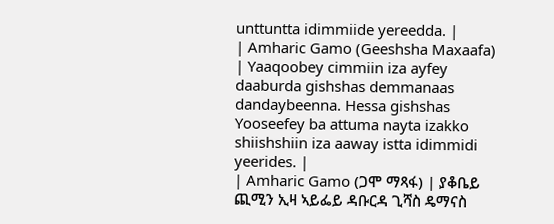unttuntta idimmiide yereedda. |
| Amharic Gamo (Geeshsha Maxaafa) | Yaaqoobey cimmiin iza ayfey daaburda gishshas demmanaas dandaybeenna. Hessa gishshas Yooseefey ba attuma nayta izakko shiishshiin iza aaway istta idimmidi yeerides. |
| Amharic Gamo (ጋሞ ማጻፋ) | ያቆቤይ ጪሚን ኢዛ ኣይፌይ ዳቡርዳ ጊሻስ ዴማናስ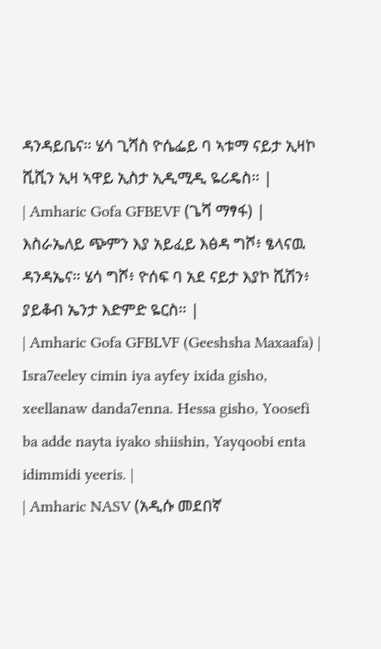ዳንዳይቤና። ሄሳ ጊሻስ ዮሴፌይ ባ ኣቱማ ናይታ ኢዛኮ ሺሺን ኢዛ ኣዋይ ኢስታ ኢዲሚዲ ዬሪዴስ። |
| Amharic Gofa GFBEVF (ጌሻ ማፃፋ) | እስራኤለይ ጭምን እያ አይፈይ እፅዳ ግሾ፥ ፄላናዉ ዳንዳኤና። ሄሳ ግሾ፥ ዮሰፍ ባ አደ ናይታ እያኮ ሺሽን፥ ያይቆብ ኤንታ እድምድ ዬርስ። |
| Amharic Gofa GFBLVF (Geeshsha Maxaafa) | Isra7eeley cimin iya ayfey ixida gisho, xeellanaw danda7enna. Hessa gisho, Yoosefi ba adde nayta iyako shiishin, Yayqoobi enta idimmidi yeeris. |
| Amharic NASV (አዲሱ መደበኛ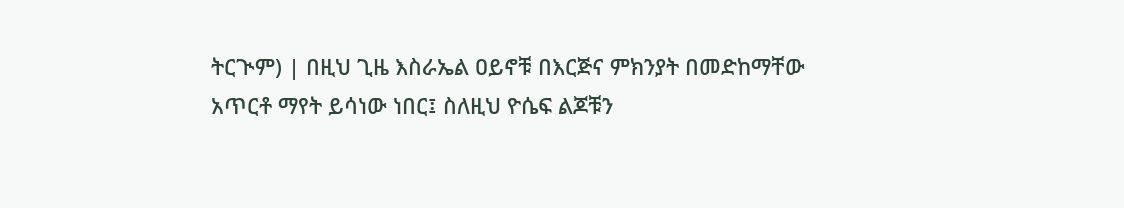ትርጒም) | በዚህ ጊዜ እስራኤል ዐይኖቹ በእርጅና ምክንያት በመድከማቸው አጥርቶ ማየት ይሳነው ነበር፤ ስለዚህ ዮሴፍ ልጆቹን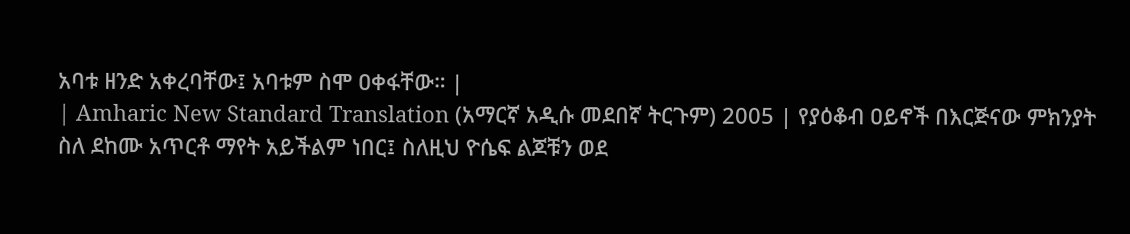አባቱ ዘንድ አቀረባቸው፤ አባቱም ስሞ ዐቀፋቸው። |
| Amharic New Standard Translation (አማርኛ አዲሱ መደበኛ ትርጉም) 2005 | የያዕቆብ ዐይኖች በእርጅናው ምክንያት ስለ ደከሙ አጥርቶ ማየት አይችልም ነበር፤ ስለዚህ ዮሴፍ ልጆቹን ወደ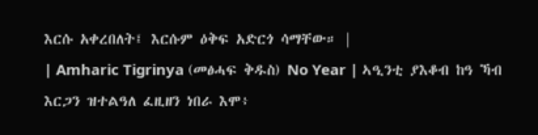እርሱ አቀረበለት፤ እርሱም ዕቅፍ አድርጎ ሳማቸው። |
| Amharic Tigrinya (መፅሓፍ ቅዱስ) No Year | ኣዒንቲ ያእቆብ ከዓ ኻብ እርጋን ዝተልዓለ ፈዚዘን ነበራ እሞ፥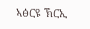ኣፅርዩ ኽርኢ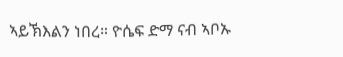ኣይኽእልን ነበረ። ዮሴፍ ድማ ናብ ኣቦኡ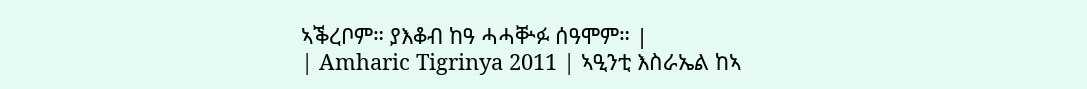ኣቕረቦም። ያእቆብ ከዓ ሓሓቝፉ ሰዓሞም። |
| Amharic Tigrinya 2011 | ኣዒንቲ እስራኤል ከኣ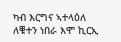ካብ እርግና ኣተላዕለ ለቑተን ነበራ እሞ ኪርኢ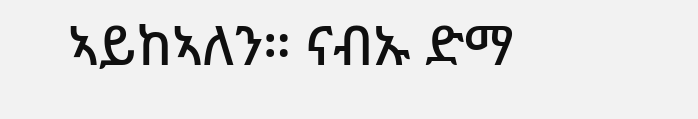ኣይከኣለን። ናብኡ ድማ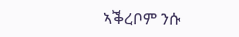ኣቕረቦም ንሱ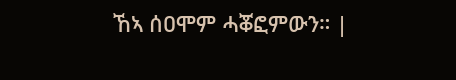ኸኣ ሰዐሞም ሓቖፎምውን። |